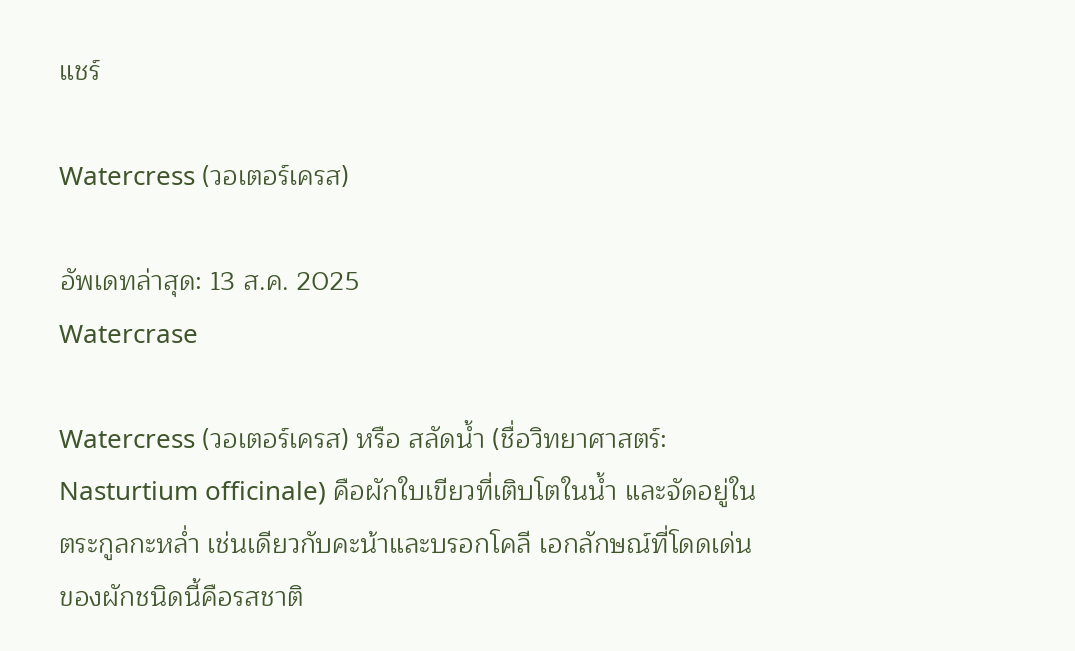แชร์

Watercress (วอเตอร์เครส)

อัพเดทล่าสุด: 13 ส.ค. 2025
Watercrase

Watercress (วอเตอร์เครส) หรือ สลัดน้ำ (ชื่อวิทยาศาสตร์: Nasturtium officinale) คือผักใบเขียวที่เติบโตในน้ำ และจัดอยู่ในตระกูลกะหล่ำ เช่นเดียวกับคะน้าและบรอกโคลี เอกลักษณ์ที่โดดเด่นของผักชนิดนี้คือรสชาติ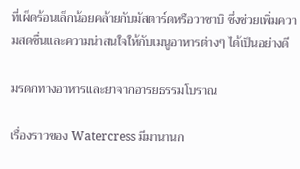ที่เผ็ดร้อนเล็กน้อยคล้ายกับมัสตาร์ดหรือวาซาบิ ซึ่งช่วยเพิ่มความสดชื่นและความน่าสนใจให้กับเมนูอาหารต่างๆ ได้เป็นอย่างดี

มรดกทางอาหารและยาจากอารยธรรมโบราณ

เรื่องราวของ Watercress มีมานานก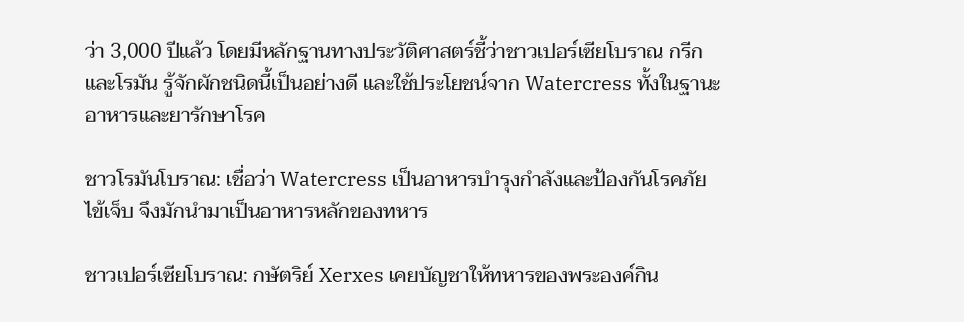ว่า 3,000 ปีแล้ว โดยมีหลักฐานทางประวัติศาสตร์ชี้ว่าชาวเปอร์เซียโบราณ กรีก และโรมัน รู้จักผักชนิดนี้เป็นอย่างดี และใช้ประโยชน์จาก Watercress ทั้งในฐานะอาหารและยารักษาโรค

ชาวโรมันโบราณ: เชื่อว่า Watercress เป็นอาหารบำรุงกำลังและป้องกันโรคภัยไข้เจ็บ จึงมักนำมาเป็นอาหารหลักของทหาร

ชาวเปอร์เซียโบราณ: กษัตริย์ Xerxes เคยบัญชาให้ทหารของพระองค์กิน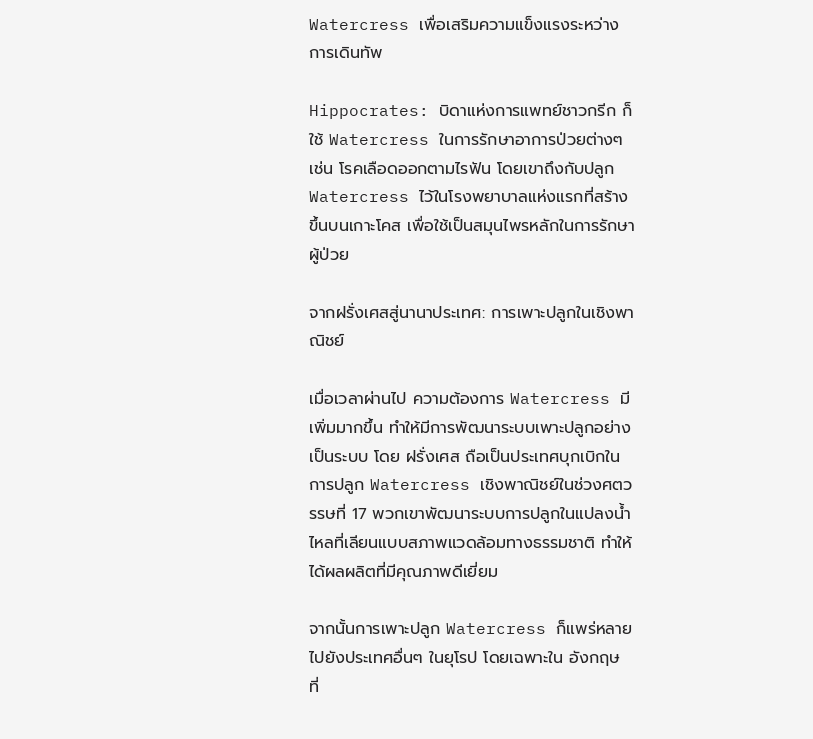Watercress เพื่อเสริมความแข็งแรงระหว่างการเดินทัพ

Hippocrates: บิดาแห่งการแพทย์ชาวกรีก ก็ใช้ Watercress ในการรักษาอาการป่วยต่างๆ เช่น โรคเลือดออกตามไรฟัน โดยเขาถึงกับปลูก Watercress ไว้ในโรงพยาบาลแห่งแรกที่สร้างขึ้นบนเกาะโคส เพื่อใช้เป็นสมุนไพรหลักในการรักษาผู้ป่วย

จากฝรั่งเศสสู่นานาประเทศ: การเพาะปลูกในเชิงพาณิชย์

เมื่อเวลาผ่านไป ความต้องการ Watercress มีเพิ่มมากขึ้น ทำให้มีการพัฒนาระบบเพาะปลูกอย่างเป็นระบบ โดย ฝรั่งเศส ถือเป็นประเทศบุกเบิกในการปลูก Watercress เชิงพาณิชย์ในช่วงศตวรรษที่ 17 พวกเขาพัฒนาระบบการปลูกในแปลงน้ำไหลที่เลียนแบบสภาพแวดล้อมทางธรรมชาติ ทำให้ได้ผลผลิตที่มีคุณภาพดีเยี่ยม

จากนั้นการเพาะปลูก Watercress ก็แพร่หลายไปยังประเทศอื่นๆ ในยุโรป โดยเฉพาะใน อังกฤษ ที่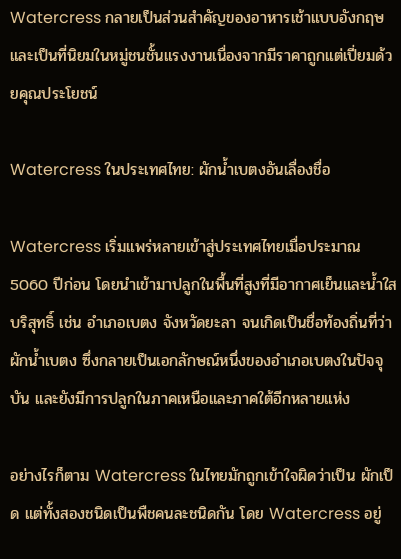Watercress กลายเป็นส่วนสำคัญของอาหารเช้าแบบอังกฤษ และเป็นที่นิยมในหมู่ชนชั้นแรงงานเนื่องจากมีราคาถูกแต่เปี่ยมด้วยคุณประโยชน์

Watercress ในประเทศไทย: ผักน้ำเบตงอันเลื่องชื่อ

Watercress เริ่มแพร่หลายเข้าสู่ประเทศไทยเมื่อประมาณ 5060 ปีก่อน โดยนำเข้ามาปลูกในพื้นที่สูงที่มีอากาศเย็นและน้ำใสบริสุทธิ์ เช่น อำเภอเบตง จังหวัดยะลา จนเกิดเป็นชื่อท้องถิ่นที่ว่า ผักน้ำเบตง ซึ่งกลายเป็นเอกลักษณ์หนึ่งของอำเภอเบตงในปัจจุบัน และยังมีการปลูกในภาคเหนือและภาคใต้อีกหลายแห่ง

อย่างไรก็ตาม Watercress ในไทยมักถูกเข้าใจผิดว่าเป็น ผักเป็ด แต่ทั้งสองชนิดเป็นพืชคนละชนิดกัน โดย Watercress อยู่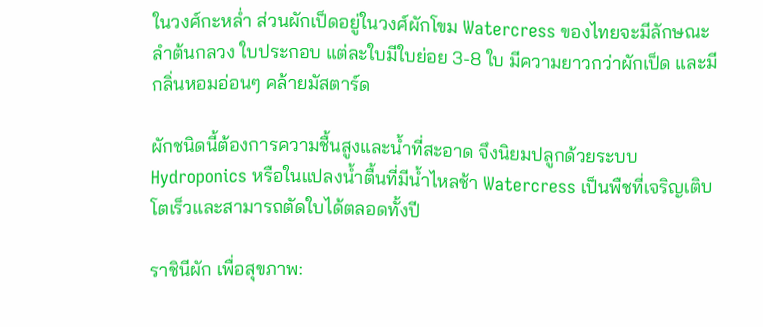ในวงศ์กะหล่ำ ส่วนผักเป็ดอยู่ในวงศ์ผักโขม Watercress ของไทยจะมีลักษณะลำต้นกลวง ใบประกอบ แต่ละใบมีใบย่อย 3-8 ใบ มีความยาวกว่าผักเป็ด และมีกลิ่นหอมอ่อนๆ คล้ายมัสตาร์ด

ผักชนิดนี้ต้องการความชื้นสูงและน้ำที่สะอาด จึงนิยมปลูกด้วยระบบ Hydroponics หรือในแปลงน้ำตื้นที่มีน้ำไหลช้า Watercress เป็นพืชที่เจริญเติบโตเร็วและสามารถตัดใบได้ตลอดทั้งปี

ราชินีผัก เพื่อสุขภาพ: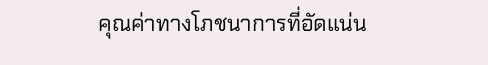คุณค่าทางโภชนาการที่อัดแน่น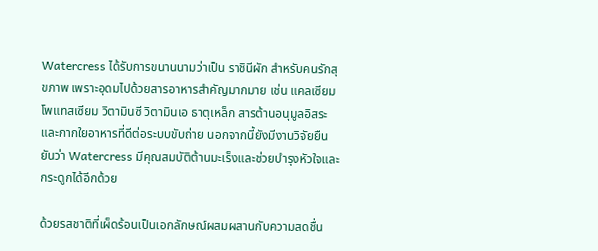Watercress ได้รับการขนานนามว่าเป็น ราชินีผัก สำหรับคนรักสุขภาพ เพราะอุดมไปด้วยสารอาหารสำคัญมากมาย เช่น แคลเซียม โพแทสเซียม วิตามินซี วิตามินเอ ธาตุเหล็ก สารต้านอนุมูลอิสระ และกากใยอาหารที่ดีต่อระบบขับถ่าย นอกจากนี้ยังมีงานวิจัยยืนยันว่า Watercress มีคุณสมบัติต้านมะเร็งและช่วยบำรุงหัวใจและกระดูกได้อีกด้วย

ด้วยรสชาติที่เผ็ดร้อนเป็นเอกลักษณ์ผสมผสานกับความสดชื่น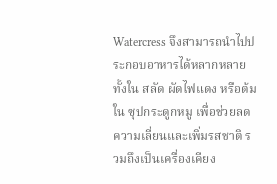Watercress จึงสามารถนำไปประกอบอาหารได้หลากหลาย ทั้งใน สลัด ผัดไฟแดง หรือต้มใน ซุปกระดูกหมู เพื่อช่วยลดความเลี่ยนและเพิ่มรสชาติ รวมถึงเป็นเครื่องเคียง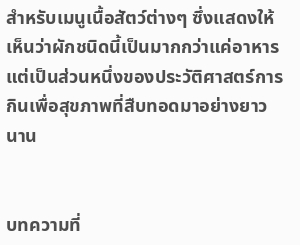สำหรับเมนูเนื้อสัตว์ต่างๆ ซึ่งแสดงให้เห็นว่าผักชนิดนี้เป็นมากกว่าแค่อาหาร แต่เป็นส่วนหนึ่งของประวัติศาสตร์การกินเพื่อสุขภาพที่สืบทอดมาอย่างยาวนาน


บทความที่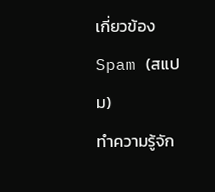เกี่ยวข้อง
Spam (สแปม)
ทำความรู้จัก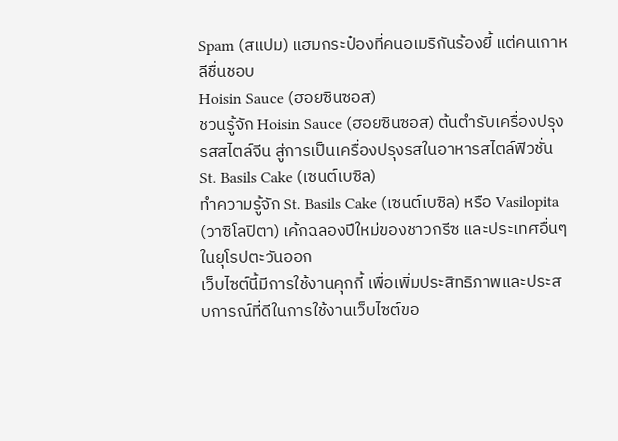Spam (สแปม) แฮมกระป๋องที่คนอเมริกันร้องยี้ แต่คนเกาหลีชื่นชอบ
Hoisin Sauce (ฮอยซินซอส)
ชวนรู้จัก Hoisin Sauce (ฮอยซินซอส) ต้นตำรับเครื่องปรุงรสสไตล์จีน สู่การเป็นเครื่องปรุงรสในอาหารสไตล์ฟิวชั่น
St. Basils Cake (เซนต์เบซิล)
ทำความรู้จัก St. Basils Cake (เซนต์เบซิล) หรือ Vasilopita (วาซิโลปิตา) เค้กฉลองปีใหม่ของชาวกรีซ และประเทศอื่นๆในยุโรปตะวันออก
เว็บไซต์นี้มีการใช้งานคุกกี้ เพื่อเพิ่มประสิทธิภาพและประสบการณ์ที่ดีในการใช้งานเว็บไซต์ขอ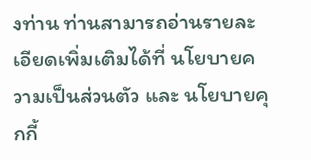งท่าน ท่านสามารถอ่านรายละเอียดเพิ่มเติมได้ที่ นโยบายความเป็นส่วนตัว และ นโยบายคุกกี้